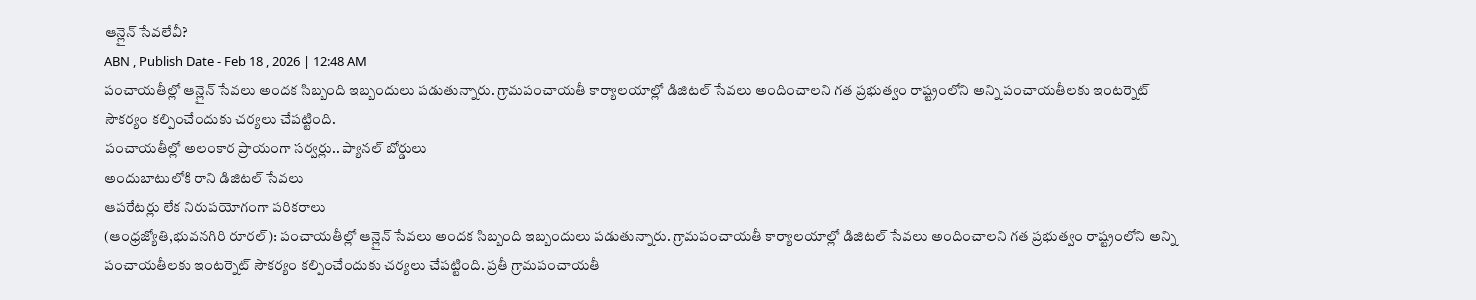ఆన్లైన్ సేవలేవీ?
ABN , Publish Date - Feb 18 , 2026 | 12:48 AM
పంచాయతీల్లో ఆన్లైన్ సేవలు అందక సిబ్బంది ఇబ్బందులు పడుతున్నారు. గ్రామపంచాయతీ కార్యాలయాల్లో డిజిటల్ సేవలు అందించాలని గత ప్రభుత్వం రాష్ట్రంలోని అన్ని పంచాయతీలకు ఇంటర్నెట్ సౌకర్యం కల్పించేందుకు చర్యలు చేపట్టింది.
పంచాయతీల్లో అలంకార ప్రాయంగా సర్వర్లు.. ప్యానల్ బోర్డులు
అందుబాటులోకి రాని డిజిటల్ సేవలు
ఆపరేటర్లు లేక నిరుపయోగంగా పరికరాలు
(ఆంధ్రజ్యోతి,భువనగిరి రూరల్): పంచాయతీల్లో ఆన్లైన్ సేవలు అందక సిబ్బంది ఇబ్బందులు పడుతున్నారు. గ్రామపంచాయతీ కార్యాలయాల్లో డిజిటల్ సేవలు అందించాలని గత ప్రభుత్వం రాష్ట్రంలోని అన్ని పంచాయతీలకు ఇంటర్నెట్ సౌకర్యం కల్పించేందుకు చర్యలు చేపట్టింది. ప్రతీ గ్రామపంచాయతీ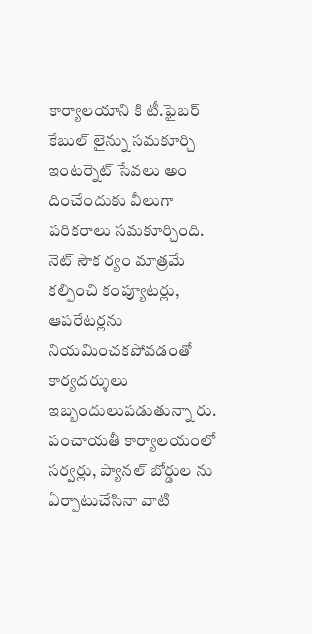కార్యాలయాని కి టీ.ఫైబర్ కేబుల్ లైన్ను సమకూర్చి ఇంటర్నెట్ సేవలు అం దించేందుకు వీలుగా పరికరాలు సమకూర్చింది. నెట్ సౌక ర్యం మాత్రమే కల్పించి కంప్యూటర్లు, ఆపరేటర్లను నియమించకపోవడంతో కార్యదర్శులు ఇబ్బందులుపడుతున్నా రు. పంచాయతీ కార్యాలయంలో సర్వర్లు, ప్యానల్ బోర్డుల ను ఏర్పాటుచేసినా వాటి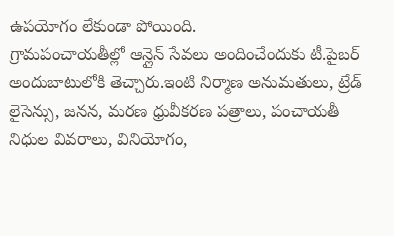ఉపయోగం లేకుండా పోయింది.
గ్రామపంచాయతీల్లో ఆన్లైన్ సేవలు అందించేందుకు టీ.పైబర్ అందుబాటులోకి తెచ్చారు.ఇంటి నిర్మాణ అనుమతులు, ట్రేడ్ లైసెన్సు, జనన, మరణ ధ్రువీకరణ పత్రాలు, పంచాయతీ నిధుల వివరాలు, వినియోగం,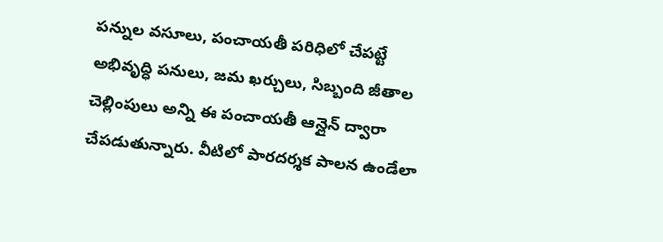పన్నుల వసూలు, పంచాయతీ పరిధిలో చేపట్టే అభివృద్ధి పనులు, జమ ఖర్చులు, సిబ్బంది జీతాల చెల్లింపులు అన్ని ఈ పంచాయతీ ఆన్లైన్ ద్వారా చేపడుతున్నారు. వీటిలో పారదర్శక పాలన ఉండేలా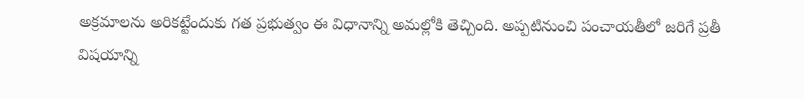అక్రమాలను అరికట్టేందుకు గత ప్రభుత్వం ఈ విధానాన్ని అమల్లోకి తెచ్చింది. అప్పటినుంచి పంచాయతీలో జరిగే ప్రతీ విషయాన్ని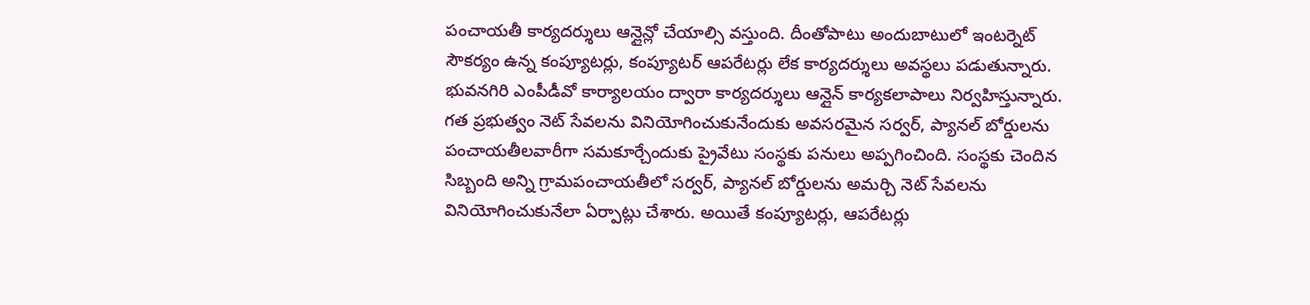పంచాయతీ కార్యదర్శులు ఆన్లైన్లో చేయాల్సి వస్తుంది. దీంతోపాటు అందుబాటులో ఇంటర్నెట్ సౌకర్యం ఉన్న కంప్యూటర్లు, కంప్యూటర్ ఆపరేటర్లు లేక కార్యదర్శులు అవస్థలు పడుతున్నారు. భువనగిరి ఎంపీడీవో కార్యాలయం ద్వారా కార్యదర్శులు ఆన్లైన్ కార్యకలాపాలు నిర్వహిస్తున్నారు. గత ప్రభుత్వం నెట్ సేవలను వినియోగించుకునేందుకు అవసరమైన సర్వర్, ప్యానల్ బోర్డులను పంచాయతీలవారీగా సమకూర్చేందుకు ప్రైవేటు సంస్థకు పనులు అప్పగించింది. సంస్థకు చెందిన సిబ్బంది అన్ని గ్రామపంచాయతీలో సర్వర్, ప్యానల్ బోర్డులను అమర్చి నెట్ సేవలను వినియోగించుకునేలా ఏర్పాట్లు చేశారు. అయితే కంప్యూటర్లు, ఆపరేటర్లు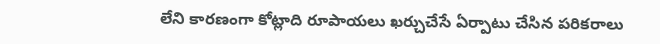లేని కారణంగా కోట్లాది రూపాయలు ఖర్చుచేసే ఏర్పాటు చేసిన పరికరాలు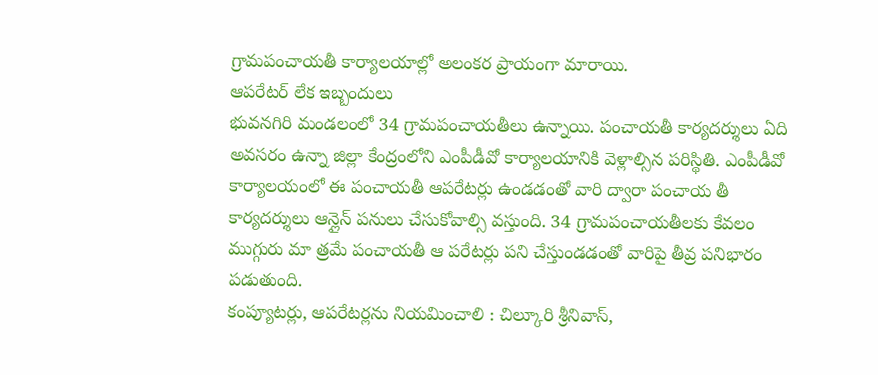గ్రామపంచాయతీ కార్యాలయాల్లో అలంకర ప్రాయంగా మారాయి.
ఆపరేటర్ లేక ఇబ్బందులు
భువనగిరి మండలంలో 34 గ్రామపంచాయతీలు ఉన్నాయి. పంచాయతీ కార్యదర్శులు ఏది అవసరం ఉన్నా జిల్లా కేంద్రంలోని ఎంపీడీవో కార్యాలయానికి వెళ్లాల్సిన పరిస్థితి. ఎంపీడీవో కార్యాలయంలో ఈ పంచాయతీ ఆపరేటర్లు ఉండడంతో వారి ద్వారా పంచాయ తీ కార్యదర్శులు ఆన్లైన్ పనులు చేసుకోవాల్సి వస్తుంది. 34 గ్రామపంచాయతీలకు కేవలం ముగ్గురు మా త్రమే పంచాయతీ ఆ పరేటర్లు పని చేస్తుండడంతో వారిపై తీవ్ర పనిభారం పడుతుంది.
కంప్యూటర్లు, ఆపరేటర్లను నియమించాలి : చిల్కూరి శ్రీనివాస్,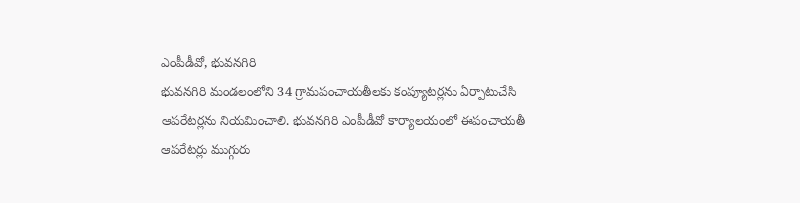ఎంపీడీవో, భువనగిరి
భువనగిరి మండలంలోని 34 గ్రామపంచాయతీలకు కంప్యూటర్లను ఏర్పాటుచేసి ఆపరేటర్లను నియమించాలి. భువనగిరి ఎంపీడీవో కార్యాలయంలో ఈపంచాయతీ ఆపరేటర్లు ముగ్గురు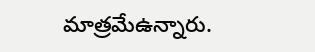మాత్రమేఉన్నారు.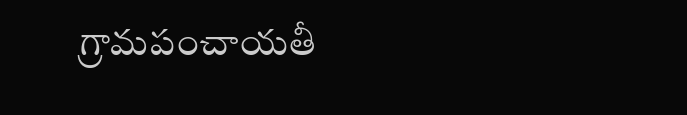గ్రామపంచాయతీ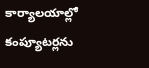కార్యాలయాల్లో కంప్యూటర్లను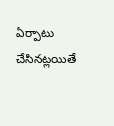ఏర్పాటు చేసినట్లయితే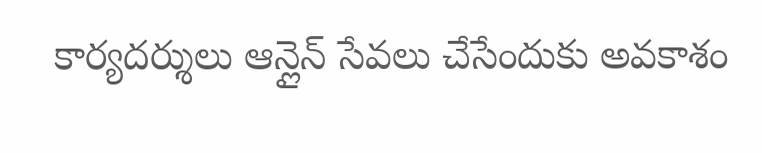కార్యదర్శులు ఆన్లైన్ సేవలు చేసేందుకు అవకాశం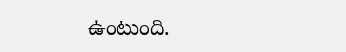ఉంటుంది.